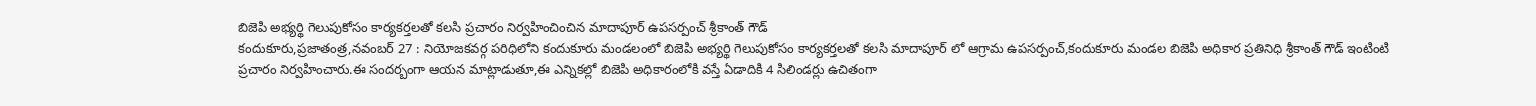బిజెపి అభ్యర్థి గెలుపుకోసం కార్యకర్తలతో కలసి ప్రచారం నిర్వహించించిన మాదాపూర్ ఉపసర్పంచ్ శ్రీకాంత్ గౌడ్
కందుకూరు,ప్రజాతంత్ర,నవంబర్ 27 : నియోజకవర్గ పరిధిలోని కందుకూరు మండలంలో బిజెపి అభ్యర్థి గెలుపుకోసం కార్యకర్తలతో కలసి మాదాపూర్ లో ఆగ్రామ ఉపసర్పంచ్,కందుకూరు మండల బిజెపి అధికార ప్రతినిధి శ్రీకాంత్ గౌడ్ ఇంటింటి ప్రచారం నిర్వహించారు.ఈ సందర్బంగా ఆయన మాట్లాడుతూ,ఈ ఎన్నికల్లో బిజెపి అధికారంలోకి వస్తే ఏడాదికి 4 సిలిండర్లు ఉచితంగా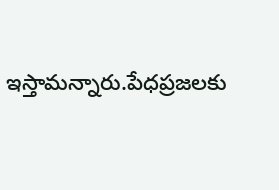ఇస్తామన్నారు.పేధప్రజలకు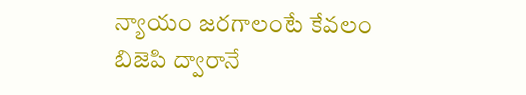న్యాయం జరగాలంటే కేవలం బిజెపి ద్వారానే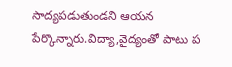సాద్యపడుతుండని ఆయన పేర్కొన్నారు.విద్యా,వైద్యంతో పాటు ప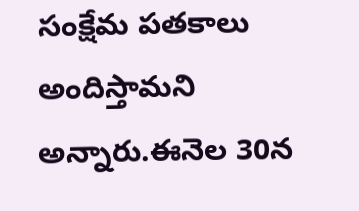సంక్షేమ పతకాలు అందిస్తామని అన్నారు.ఈనెల 30న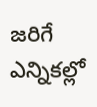జరిగే ఎన్నికల్లో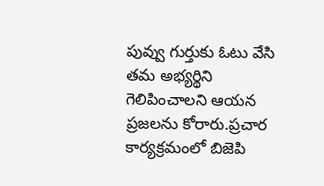పువ్వు గుర్తుకు ఓటు వేసి తమ అభ్యర్థిని గెలిపించాలని ఆయన ప్రజలను కోరారు.ప్రచార కార్యక్రమంలో బిజెపి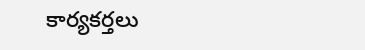కార్యకర్తలు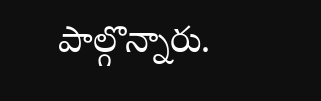పాల్గొన్నారు.